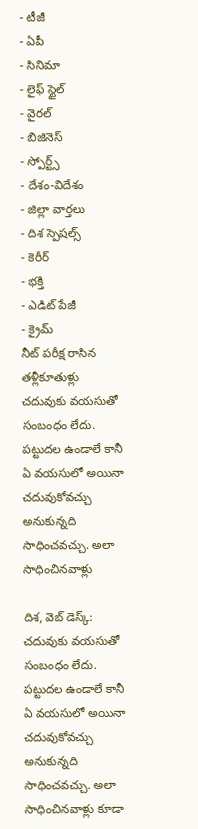- టీజీ
- ఏపీ
- సినిమా
- లైఫ్ స్టైల్
- వైరల్
- బిజినెస్
- స్పోర్ట్స్
- దేశం-విదేశం
- జిల్లా వార్తలు
- దిశ స్పెషల్స్
- కెరీర్
- భక్తి
- ఎడిట్ పేజీ
- క్రైమ్
నీట్ పరీక్ష రాసిన తళ్లీకూతుళ్లు
చదువుకు వయసుతో సంబంధం లేదు. పట్టుదల ఉండాలే కానీ ఏ వయసులో అయినా చదువుకోవచ్చు అనుకున్నది సాధించవచ్చు. అలా సాధించినవాళ్లు

దిశ, వెబ్ డెస్క్: చదువుకు వయసుతో సంబంధం లేదు. పట్టుదల ఉండాలే కానీ ఏ వయసులో అయినా చదువుకోవచ్చు అనుకున్నది సాధించవచ్చు. అలా సాధించినవాళ్లు కూడా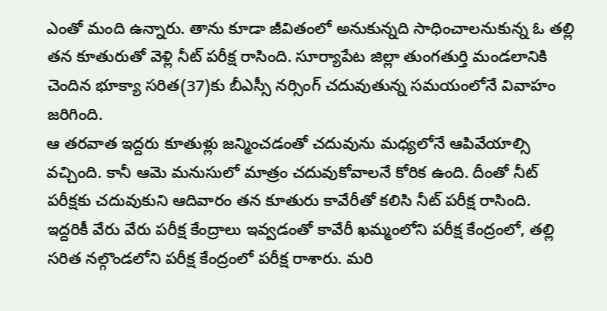ఎంతో మంది ఉన్నారు. తాను కూడా జీవితంలో అనుకున్నది సాధించాలనుకున్న ఓ తల్లి తన కూతురుతో వెళ్లి నీట్ పరీక్ష రాసింది. సూర్యాపేట జిల్లా తుంగతుర్తి మండలానికి చెందిన భూక్యా సరిత(37)కు బీఎస్సీ నర్సింగ్ చదువుతున్న సమయంలోనే వివాహం జరిగింది.
ఆ తరవాత ఇద్దరు కూతుళ్లు జన్మించడంతో చదువును మధ్యలోనే ఆపివేయాల్సి వచ్చింది. కానీ ఆమె మనుసులో మాత్రం చదువుకోవాలనే కోరిక ఉంది. దీంతో నీట్ పరీక్షకు చదువుకుని ఆదివారం తన కూతురు కావేరీతో కలిసి నీట్ పరీక్ష రాసింది. ఇద్దరికీ వేరు వేరు పరీక్ష కేంద్రాలు ఇవ్వడంతో కావేరీ ఖమ్మంలోని పరీక్ష కేంద్రంలో, తల్లి సరిత నల్గొండలోని పరీక్ష కేంద్రంలో పరీక్ష రాశారు. మరి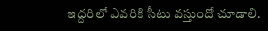ఇద్దరిలో ఎవరికి సీటు వస్తుందో చూడాలి.